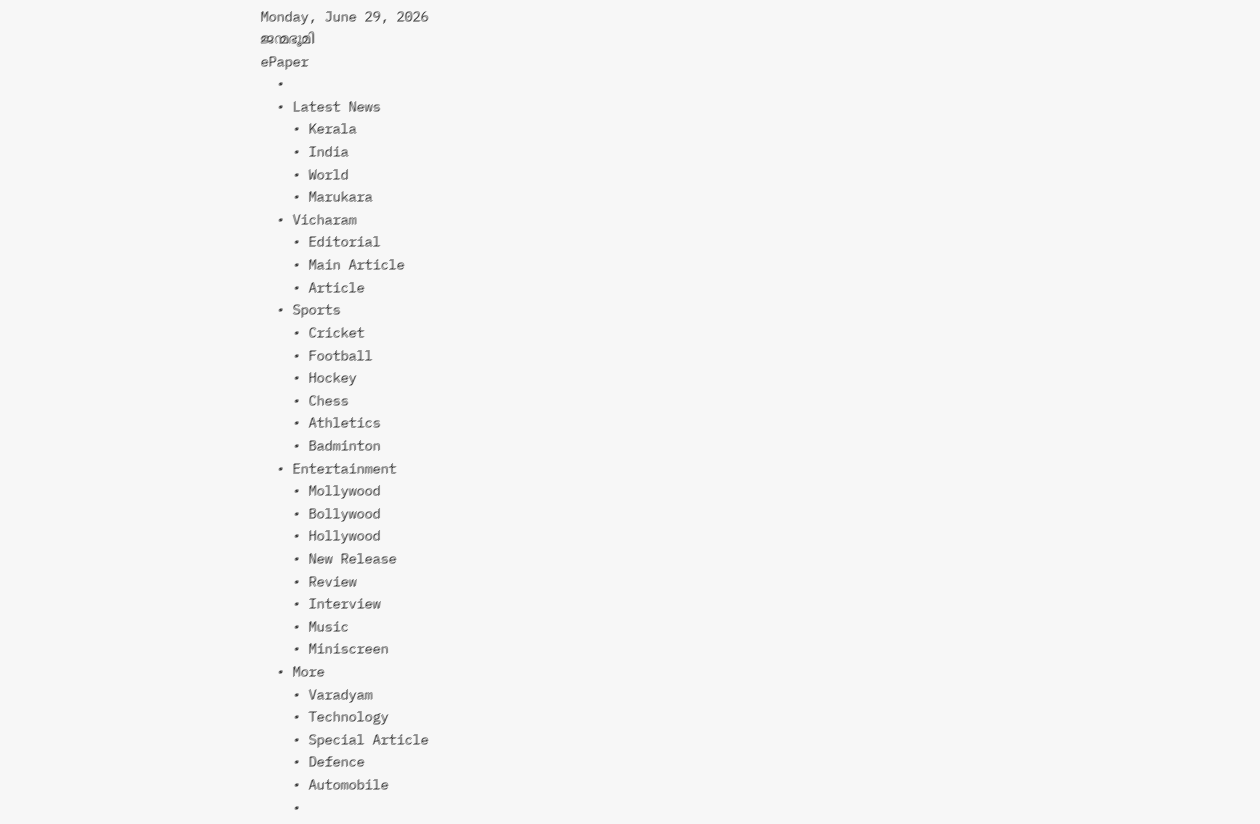Monday, June 29, 2026
ജന്മഭൂമി
ePaper
  •
  • Latest News
    • Kerala
    • India
    • World
    • Marukara
  • Vicharam
    • Editorial
    • Main Article
    • Article
  • Sports
    • Cricket
    • Football
    • Hockey
    • Chess
    • Athletics
    • Badminton
  • Entertainment
    • Mollywood
    • Bollywood
    • Hollywood
    • New Release
    • Review
    • Interview
    • Music
    • Miniscreen
  • More
    • Varadyam
    • Technology
    • Special Article
    • Defence
    • Automobile
    •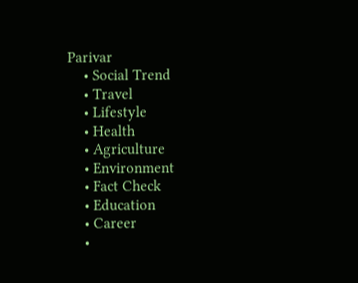Parivar
    • Social Trend
    • Travel
    • Lifestyle
    • Health
    • Agriculture
    • Environment
    • Fact Check
    • Education
    • Career
    •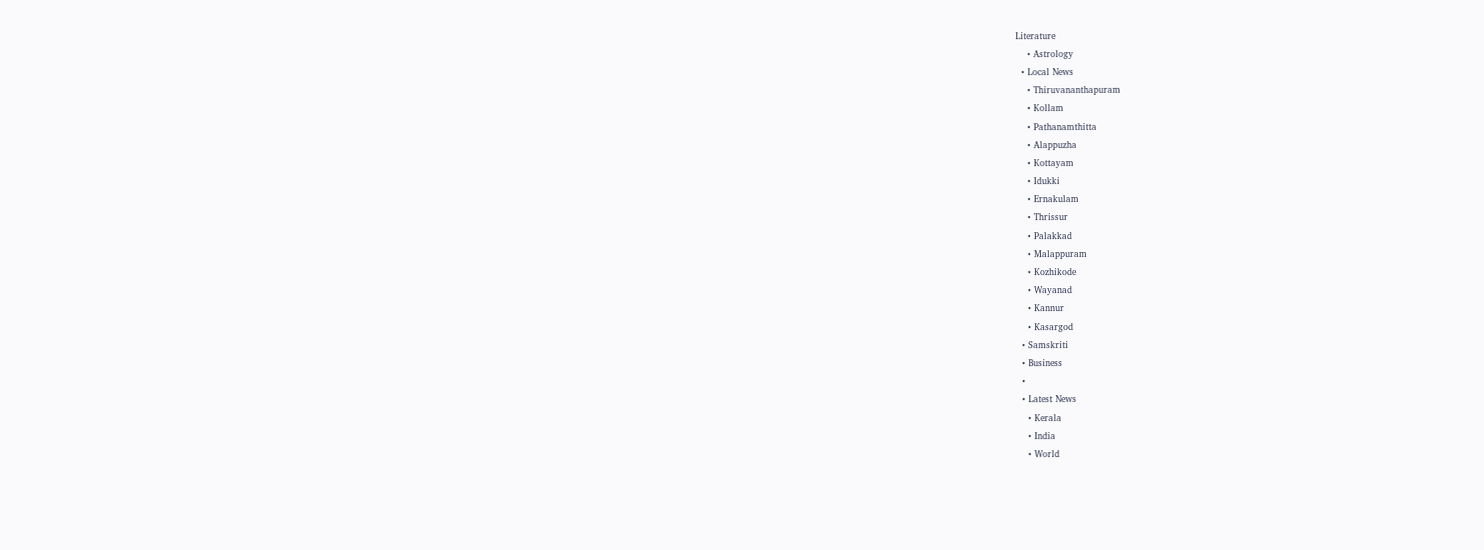Literature
    • Astrology
  • Local News
    • Thiruvananthapuram
    • Kollam
    • Pathanamthitta
    • Alappuzha
    • Kottayam
    • Idukki
    • Ernakulam
    • Thrissur
    • Palakkad
    • Malappuram
    • Kozhikode
    • Wayanad
    • Kannur
    • Kasargod
  • Samskriti
  • Business
  •
  • Latest News
    • Kerala
    • India
    • World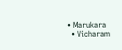• Marukara
  • Vicharam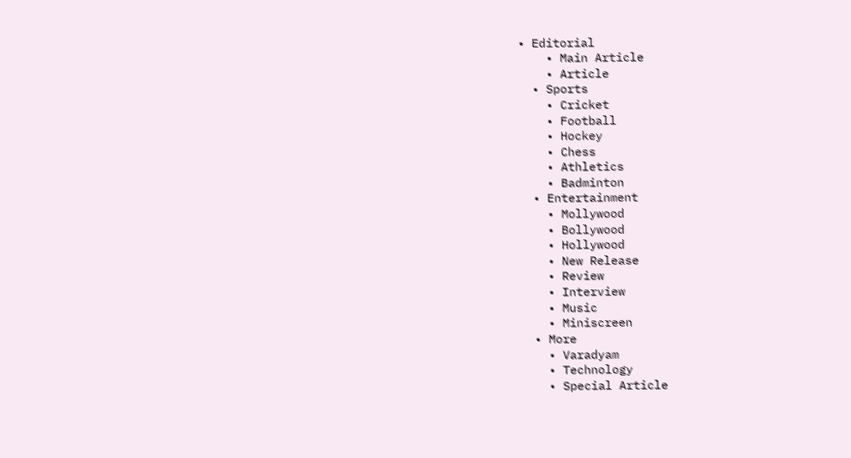• Editorial
    • Main Article
    • Article
  • Sports
    • Cricket
    • Football
    • Hockey
    • Chess
    • Athletics
    • Badminton
  • Entertainment
    • Mollywood
    • Bollywood
    • Hollywood
    • New Release
    • Review
    • Interview
    • Music
    • Miniscreen
  • More
    • Varadyam
    • Technology
    • Special Article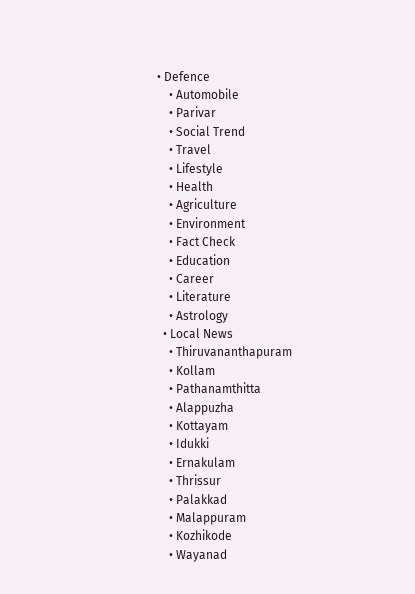• Defence
    • Automobile
    • Parivar
    • Social Trend
    • Travel
    • Lifestyle
    • Health
    • Agriculture
    • Environment
    • Fact Check
    • Education
    • Career
    • Literature
    • Astrology
  • Local News
    • Thiruvananthapuram
    • Kollam
    • Pathanamthitta
    • Alappuzha
    • Kottayam
    • Idukki
    • Ernakulam
    • Thrissur
    • Palakkad
    • Malappuram
    • Kozhikode
    • Wayanad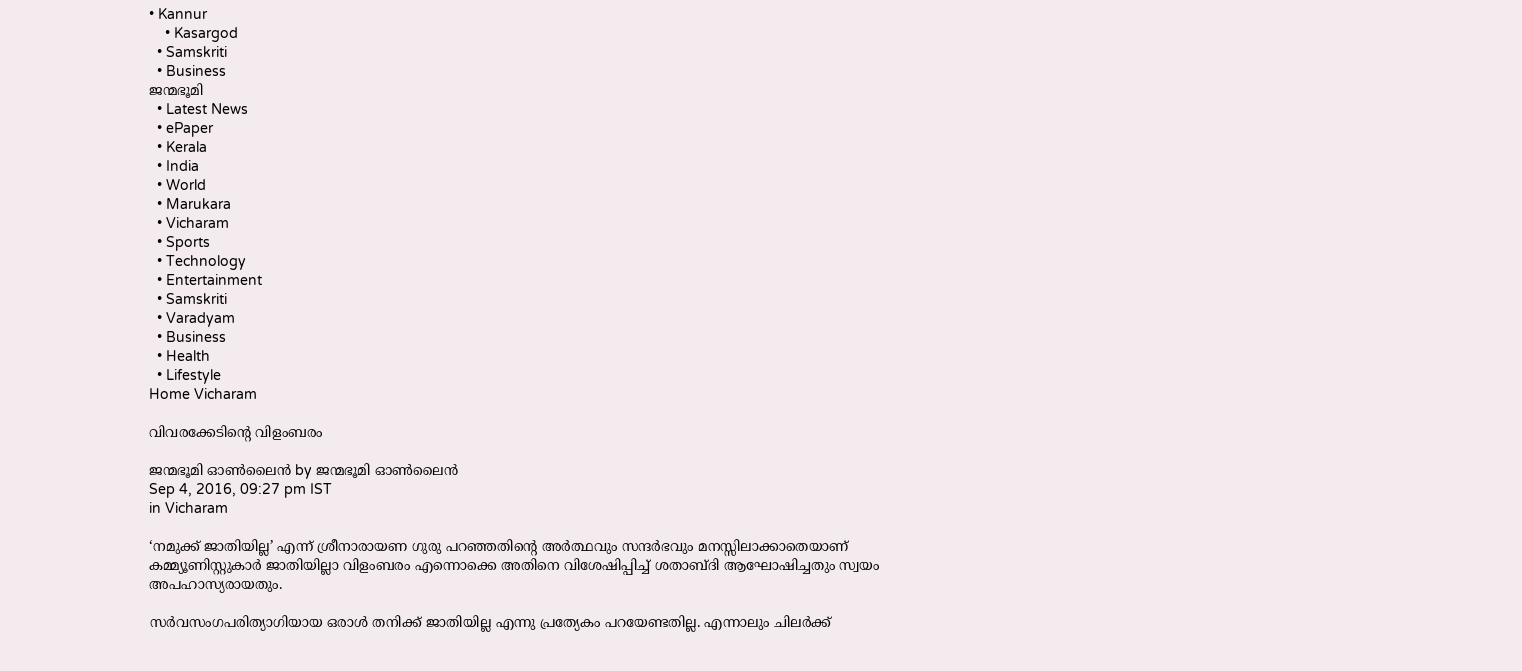• Kannur
    • Kasargod
  • Samskriti
  • Business
ജന്മഭൂമി
  • Latest News
  • ePaper
  • Kerala
  • India
  • World
  • Marukara
  • Vicharam
  • Sports
  • Technology
  • Entertainment
  • Samskriti
  • Varadyam
  • Business
  • Health
  • Lifestyle
Home Vicharam

വിവരക്കേടിന്റെ വിളംബരം

ജന്മഭൂമി ഓണ്‍ലൈന്‍ by ജന്മഭൂമി ഓണ്‍ലൈന്‍
Sep 4, 2016, 09:27 pm IST
in Vicharam

‘നമുക്ക് ജാതിയില്ല’ എന്ന് ശ്രീനാരായണ ഗുരു പറഞ്ഞതിന്റെ അര്‍ത്ഥവും സന്ദര്‍ഭവും മനസ്സിലാക്കാതെയാണ് കമ്മ്യൂണിസ്റ്റുകാര്‍ ജാതിയില്ലാ വിളംബരം എന്നൊക്കെ അതിനെ വിശേഷിപ്പിച്ച് ശതാബ്ദി ആഘോഷിച്ചതും സ്വയം അപഹാസ്യരായതും.

സര്‍വസംഗപരിത്യാഗിയായ ഒരാള്‍ തനിക്ക് ജാതിയില്ല എന്നു പ്രത്യേകം പറയേണ്ടതില്ല. എന്നാലും ചിലര്‍ക്ക്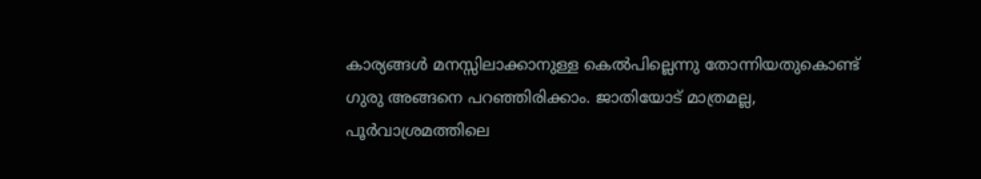കാര്യങ്ങള്‍ മനസ്സിലാക്കാനുള്ള കെല്‍പില്ലെന്നു തോന്നിയതുകൊണ്ട് ഗുരു അങ്ങനെ പറഞ്ഞിരിക്കാം. ജാതിയോട് മാത്രമല്ല, പൂര്‍വാശ്രമത്തിലെ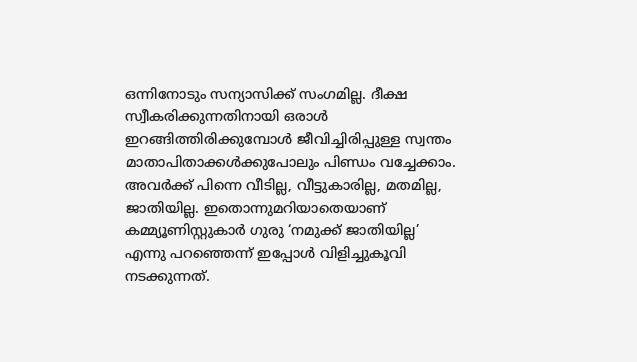ഒന്നിനോടും സന്യാസിക്ക് സംഗമില്ല. ദീക്ഷ സ്വീകരിക്കുന്നതിനായി ഒരാള്‍ ഇറങ്ങിത്തിരിക്കുമ്പോള്‍ ജീവിച്ചിരിപ്പുള്ള സ്വന്തം മാതാപിതാക്കള്‍ക്കുപോലും പിണ്ഡം വച്ചേക്കാം. അവര്‍ക്ക് പിന്നെ വീടില്ല, വീട്ടുകാരില്ല, മതമില്ല, ജാതിയില്ല. ഇതൊന്നുമറിയാതെയാണ് കമ്മ്യൂണിസ്റ്റുകാര്‍ ഗുരു ‘നമുക്ക് ജാതിയില്ല’ എന്നു പറഞ്ഞെന്ന് ഇപ്പോള്‍ വിളിച്ചുകൂവി നടക്കുന്നത്.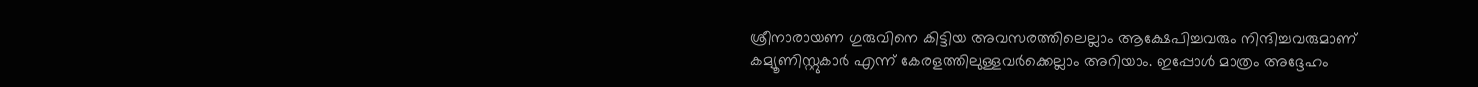ശ്രീനാരായണ ഗുരുവിനെ കിട്ടിയ അവസരത്തിലെല്ലാം ആക്ഷേപിച്ചവരും നിന്ദിച്ചവരുമാണ് കമ്യൂണിസ്റ്റുകാര്‍ എന്ന് കേരളത്തിലുള്ളവര്‍ക്കെല്ലാം അറിയാം. ഇപ്പോള്‍ മാത്രം അദ്ദേഹം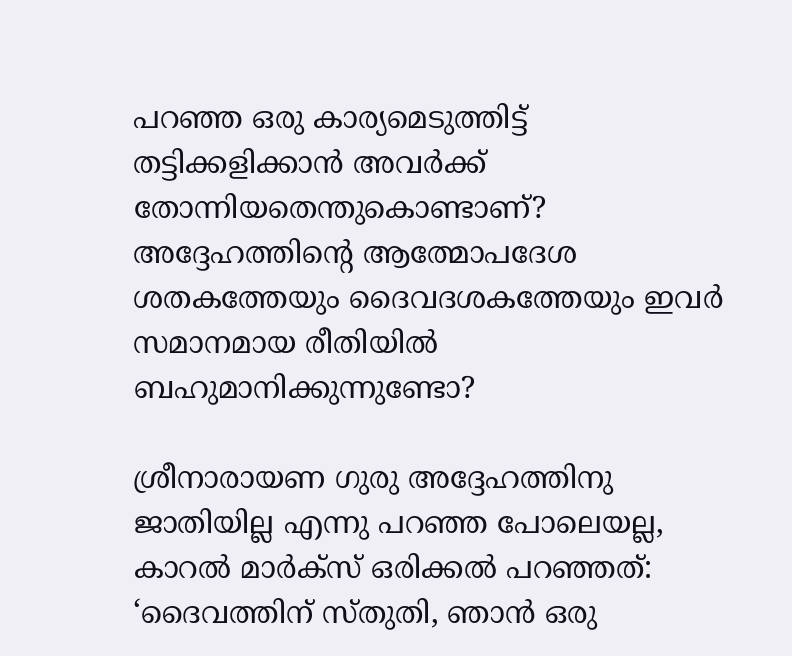പറഞ്ഞ ഒരു കാര്യമെടുത്തിട്ട് തട്ടിക്കളിക്കാന്‍ അവര്‍ക്ക് തോന്നിയതെന്തുകൊണ്ടാണ്? അദ്ദേഹത്തിന്റെ ആത്മോപദേശ ശതകത്തേയും ദൈവദശകത്തേയും ഇവര്‍ സമാനമായ രീതിയില്‍ ബഹുമാനിക്കുന്നുണ്ടോ?

ശ്രീനാരായണ ഗുരു അദ്ദേഹത്തിനു ജാതിയില്ല എന്നു പറഞ്ഞ പോലെയല്ല, കാറല്‍ മാര്‍ക്‌സ് ഒരിക്കല്‍ പറഞ്ഞത്: ‘ദൈവത്തിന് സ്തുതി, ഞാന്‍ ഒരു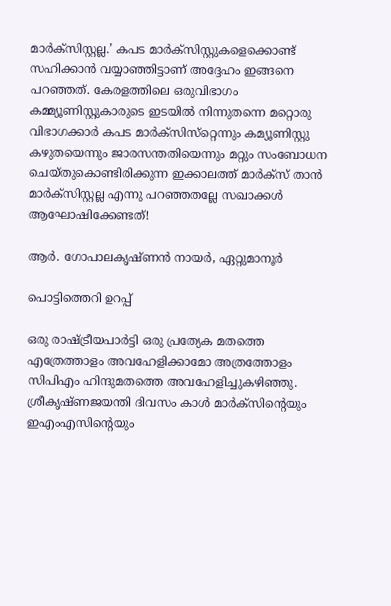മാര്‍ക്‌സിസ്റ്റല്ല.’ കപട മാര്‍ക്‌സിസ്റ്റുകളെക്കൊണ്ട് സഹിക്കാന്‍ വയ്യാഞ്ഞിട്ടാണ് അദ്ദേഹം ഇങ്ങനെ പറഞ്ഞത്. കേരളത്തിലെ ഒരുവിഭാഗം കമ്മ്യൂണിസ്റ്റുകാരുടെ ഇടയില്‍ നിന്നുതന്നെ മറ്റൊരു വിഭാഗക്കാര്‍ കപട മാര്‍ക്‌സിസ്‌റ്റെന്നും കമ്യൂണിസ്റ്റു കഴുതയെന്നും ജാരസന്തതിയെന്നും മറ്റും സംബോധന ചെയ്തുകൊണ്ടിരിക്കുന്ന ഇക്കാലത്ത് മാര്‍ക്‌സ് താന്‍ മാര്‍ക്‌സിസ്റ്റല്ല എന്നു പറഞ്ഞതല്ലേ സഖാക്കള്‍ ആഘോഷിക്കേണ്ടത്!

ആര്‍. ഗോപാലകൃഷ്ണന്‍ നായര്‍, ഏറ്റുമാനൂര്‍

പൊട്ടിത്തെറി ഉറപ്പ്

ഒരു രാഷ്‌ട്രീയപാര്‍ട്ടി ഒരു പ്രത്യേക മതത്തെ എത്രേത്താളം അവഹേളിക്കാമോ അത്രത്തോളം സിപിഎം ഹിന്ദുമതത്തെ അവഹേളിച്ചുകഴിഞ്ഞു. ശ്രീകൃഷ്ണജയന്തി ദിവസം കാള്‍ മാര്‍ക്‌സിന്റെയും ഇഎംഎസിന്റെയും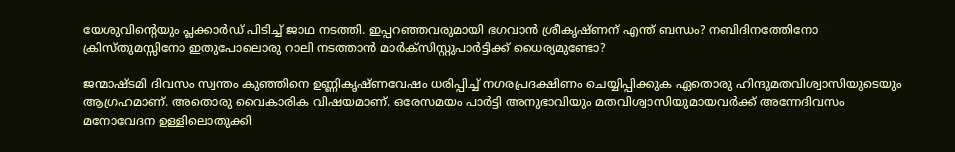യേശുവിന്റെയും പ്ലക്കാര്‍ഡ് പിടിച്ച് ജാഥ നടത്തി. ഇപ്പറഞ്ഞവരുമായി ഭഗവാന്‍ ശ്രീകൃഷ്ണന് എന്ത് ബന്ധം? നബിദിനത്തേിനോ ക്രിസ്തുമസ്സിനോ ഇതുപോലൊരു റാലി നടത്താന്‍ മാര്‍ക്‌സിസ്റ്റുപാര്‍ട്ടിക്ക് ധൈര്യമുണ്ടോ?

ജന്മാഷ്ടമി ദിവസം സ്വന്തം കുഞ്ഞിനെ ഉണ്ണികൃഷ്ണവേഷം ധരിപ്പിച്ച് നഗരപ്രദക്ഷിണം ചെയ്യിപ്പിക്കുക ഏതൊരു ഹിന്ദുമതവിശ്വാസിയുടെയും ആഗ്രഹമാണ്. അതൊരു വൈകാരിക വിഷയമാണ്. ഒരേസമയം പാര്‍ട്ടി അനുഭാവിയും മതവിശ്വാസിയുമായവര്‍ക്ക് അന്നേദിവസം മനോവേദന ഉള്ളിലൊതുക്കി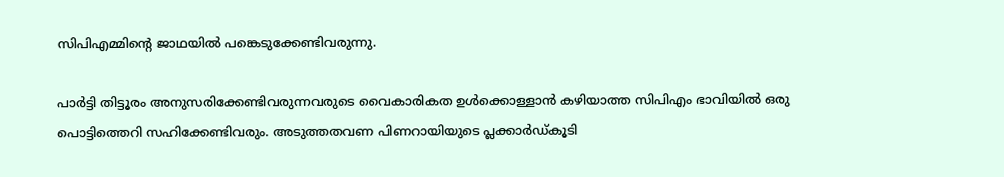സിപിഎമ്മിന്റെ ജാഥയില്‍ പങ്കെടുക്കേണ്ടിവരുന്നു.

പാര്‍ട്ടി തിട്ടൂരം അനുസരിക്കേണ്ടിവരുന്നവരുടെ വൈകാരികത ഉള്‍ക്കൊള്ളാന്‍ കഴിയാത്ത സിപിഎം ഭാവിയില്‍ ഒരു പൊട്ടിത്തെറി സഹിക്കേണ്ടിവരും. അടുത്തതവണ പിണറായിയുടെ പ്ലക്കാര്‍ഡ്കൂടി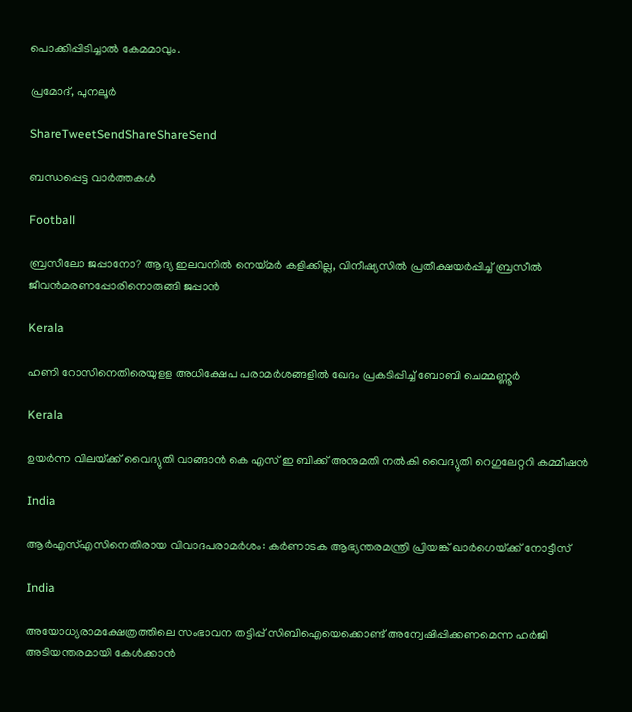പൊക്കിപ്പിടിച്ചാല്‍ കേമമാവും.

പ്രമോദ്, പുനലൂര്‍

ShareTweetSendShareShareSend

ബന്ധപ്പെട്ട വാര്‍ത്തകള്‍

Football

ബ്രസീലോ ജപ്പാനോ? ആദ്യ ഇലവനില്‍ നെയ്‌മര്‍ കളിക്കില്ല, വിനീഷ്യസില്‍ പ്രതീക്ഷയര്‍പ്പിച്ച് ബ്രസീല്‍ ജീവന്‍മരണപ്പോരിനൊരുങ്ങി ജപ്പാന്‍

Kerala

ഹണി റോസിനെതിരെയുളള അധിക്ഷേപ പരാമര്‍ശങ്ങളില്‍ ഖേദം പ്രകടിപ്പിച്ച് ബോബി ചെമ്മണ്ണൂര്‍

Kerala

ഉയര്‍ന്ന വിലയ്‌ക്ക് വൈദ്യുതി വാങ്ങാന്‍ കെ എസ് ഇ ബിക്ക് അനുമതി നല്‍കി വൈദ്യുതി റെഗുലേറ്ററി കമ്മീഷന്‍

India

ആര്‍എസ്എസിനെതിരായ വിവാദപരാമര്‍ശം: കര്‍ണാടക ആഭ്യന്തരമന്ത്രി പ്രിയങ്ക് ഖാര്‍ഗെയ്‌ക്ക് നോട്ടീസ്

India

അയോധ്യരാമക്ഷേത്രത്തിലെ സംഭാവന തട്ടിപ്പ് സിബിഐയെക്കൊണ്ട് അന്വേഷിപ്പിക്കണമെന്ന ഹര്‍ജി അടിയന്തരമായി കേള്‍ക്കാന്‍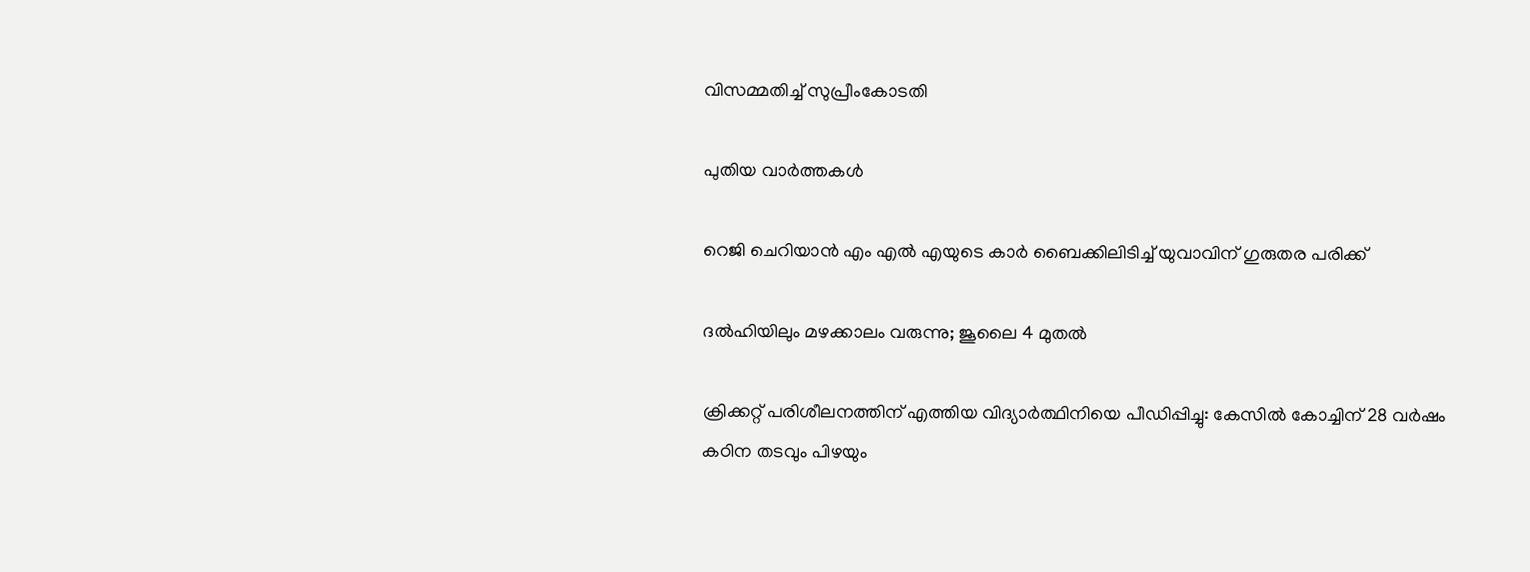വിസമ്മതിച്ച് സുപ്രീംകോടതി

പുതിയ വാര്‍ത്തകള്‍

റെജി ചെറിയാന്‍ എം എല്‍ എയുടെ കാര്‍ ബൈക്കിലിടിച്ച് യുവാവിന് ഗുരുതര പരിക്ക്

ദൽഹിയിലും മഴക്കാലം വരുന്നു; ജൂലൈ 4 മുതൽ

ക്രിക്കറ്റ് പരിശീലനത്തിന് എത്തിയ വിദ്യാര്‍ത്ഥിനിയെ പീഡിപ്പിച്ചു: കേസില്‍ കോച്ചിന് 28 വര്‍ഷം കഠിന തടവും പിഴയും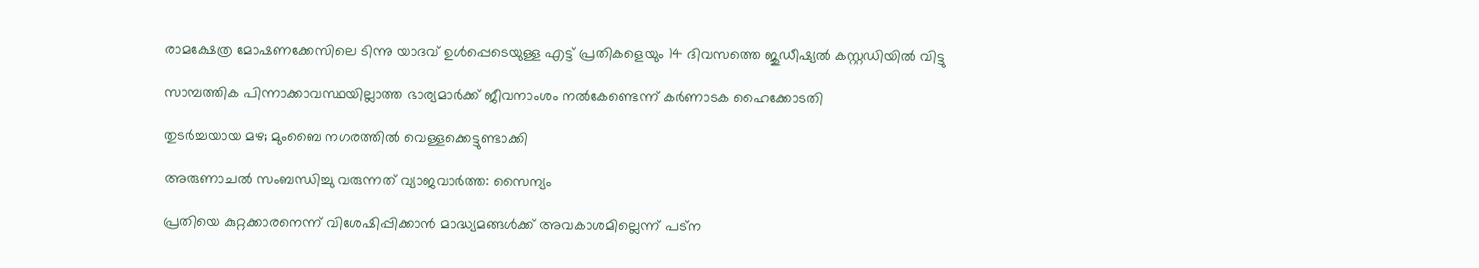രാമക്ഷേത്ര മോഷണക്കേസിലെ ടിന്നു യാദവ് ഉൾപ്പെടെയുള്ള എട്ട് പ്രതികളെയും 14 ദിവസത്തെ ജുഡീഷ്യൽ കസ്റ്റഡിയിൽ വിട്ടു

സാമ്പത്തിക പിന്നാക്കാവസ്ഥയില്ലാത്ത ഭാര്യമാര്‍ക്ക് ജീവനാംശം നല്‍കേണ്ടെന്ന് കര്‍ണാടക ഹൈക്കോടതി

തുടർച്ചയായ മഴ; മുംബൈ നഗരത്തിൽ വെള്ളക്കെട്ടുണ്ടാക്കി

അരുണാചൽ സംബന്ധിച്ചു വരുന്നത് വ്യാജവാർത്ത: സൈന്യം

പ്രതിയെ കുറ്റക്കാരനെന്ന് വിശേഷിപ്പിക്കാന്‍ മാദ്ധ്യമങ്ങള്‍ക്ക് അവകാശമില്ലെന്ന് പട്ന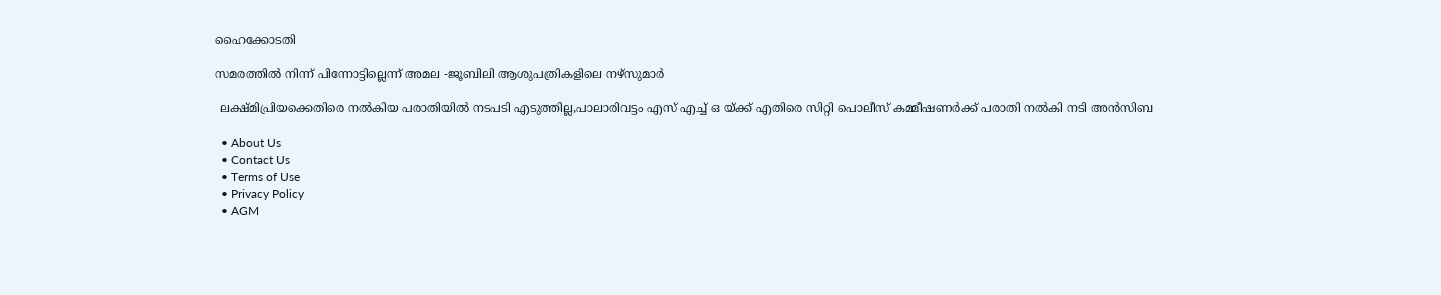ഹൈക്കോടതി

സമരത്തില്‍ നിന്ന് പിന്നോട്ടില്ലെന്ന് അമല -ജൂബിലി ആശുപത്രികളിലെ നഴ്‌സുമാര്‍

 ലക്ഷ്മിപ്രിയക്കെതിരെ നല്‍കിയ പരാതിയില്‍ നടപടി എടുത്തില്ല,പാലാരിവട്ടം എസ് എച്ച് ഒ യ്‌ക്ക് എതിരെ സിറ്റി പൊലീസ് കമ്മീഷണര്‍ക്ക് പരാതി നല്‍കി നടി അന്‍സിബ

  • About Us
  • Contact Us
  • Terms of Use
  • Privacy Policy
  • AGM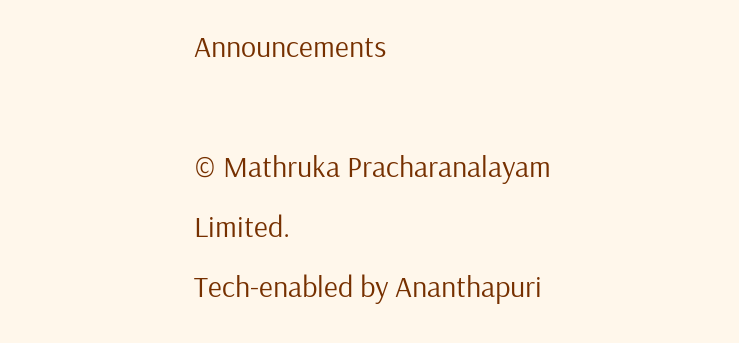Announcements

© Mathruka Pracharanalayam Limited.
Tech-enabled by Ananthapuri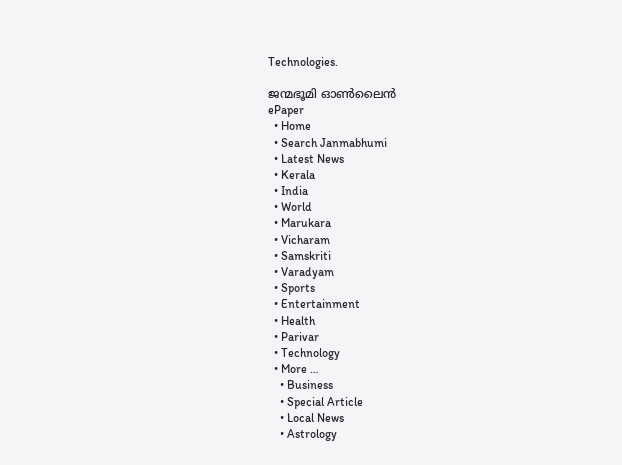Technologies.

ജന്മഭൂമി ഓണ്‍ലൈന്‍
ePaper
  • Home
  • Search Janmabhumi
  • Latest News
  • Kerala
  • India
  • World
  • Marukara
  • Vicharam
  • Samskriti
  • Varadyam
  • Sports
  • Entertainment
  • Health
  • Parivar
  • Technology
  • More …
    • Business
    • Special Article
    • Local News
    • Astrology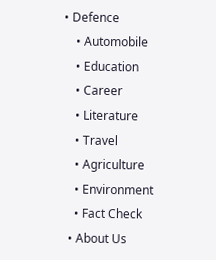• Defence
    • Automobile
    • Education
    • Career
    • Literature
    • Travel
    • Agriculture
    • Environment
    • Fact Check
  • About Us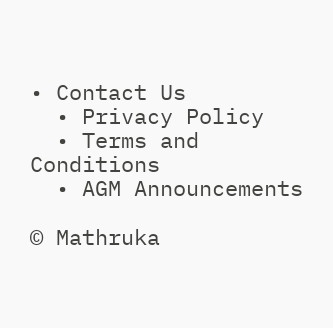• Contact Us
  • Privacy Policy
  • Terms and Conditions
  • AGM Announcements

© Mathruka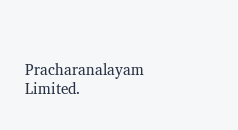Pracharanalayam Limited.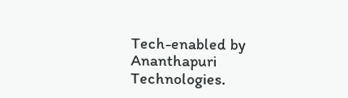Tech-enabled by Ananthapuri Technologies.